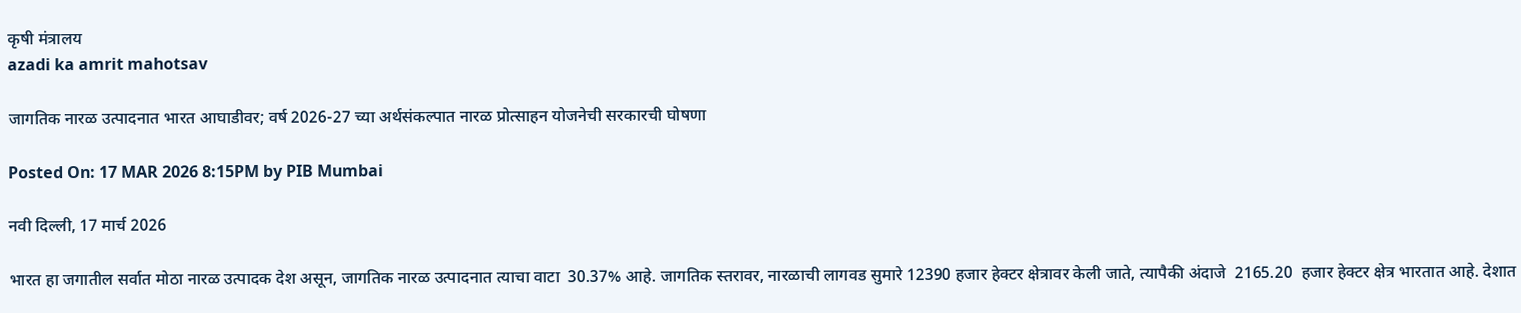कृषी मंत्रालय
azadi ka amrit mahotsav

जागतिक नारळ उत्पादनात भारत आघाडीवर; वर्ष 2026-27 च्या अर्थसंकल्पात नारळ प्रोत्साहन योजनेची सरकारची घोषणा

Posted On: 17 MAR 2026 8:15PM by PIB Mumbai

नवी दिल्ली, 17 मार्च 2026

भारत हा जगातील सर्वात मोठा नारळ उत्पादक देश असून, जागतिक नारळ उत्पादनात त्याचा वाटा  30.37% आहे. जागतिक स्तरावर, नारळाची लागवड सुमारे 12390 हजार हेक्टर क्षेत्रावर केली जाते, त्यापैकी अंदाजे  2165.20  हजार हेक्टर क्षेत्र भारतात आहे. देशात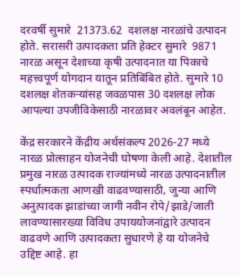दरवर्षी सुमारे  21373.62  दशलक्ष नारळांचे उत्पादन होते. सरासरी उत्पादकता प्रति हेक्टर सुमारे  9871  नारळ असून देशाच्या कृषी उत्पादनात या पिकाचे महत्त्वपूर्ण योगदान यातून प्रतिबिंबित होते. सुमारे 10 दशलक्ष शेतकऱ्यांसह जवळपास 30 दशलक्ष लोक आपल्या उपजीविकेसाठी नारळावर अवलंबून आहेत.

केंद्र सरकारने केंद्रीय अर्थसंकल्प 2026-27 मध्ये नारळ प्रोत्साहन योजनेची घोषणा केली आहे. देशातील प्रमुख नारळ उत्पादक राज्यांमध्ये नारळ उत्पादनातील स्पर्धात्मकता आणखी वाढवण्यासाठी, जुन्या आणि अनुत्पादक झाडांच्या जागी नवीन रोपे/झाडे/जाती लावण्यासारख्या विविध उपाययोजनांद्वारे उत्पादन वाढवणे आणि उत्पादकता सुधारणे हे या योजनेचे उद्दिष्ट आहे. हा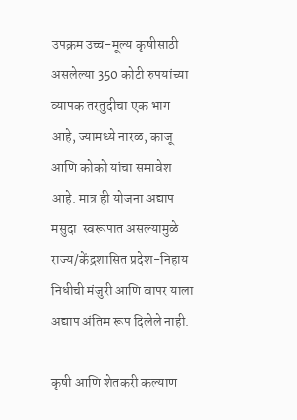उपक्रम उच्च-मूल्य कृषीसाठी असलेल्या 350 कोटी रुपयांच्या व्यापक तरतुदीचा एक भाग आहे, ज्यामध्ये नारळ, काजू आणि कोको यांचा समावेश आहे. मात्र ही योजना अद्याप मसुदा  स्वरूपात असल्यामुळे राज्य/केंद्रशासित प्रदेश-निहाय निधीची मंजुरी आणि वापर याला अद्याप अंतिम रूप दिलेले नाही.

कृषी आणि शेतकरी कल्याण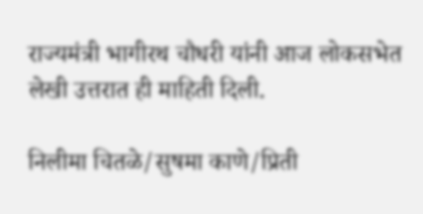राज्यमंत्री भागीरथ चौधरी यांनी आज लोकसभेत लेखी उत्तरात ही माहिती दिली.

निलीमा चितळे/सुषमा काणे/प्रिती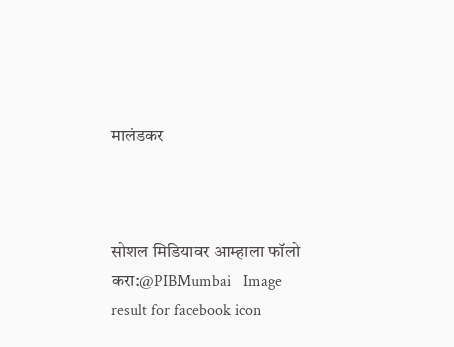मालंडकर



सोशल मिडियावर आम्हाला फॉलो करा:@PIBMumbai   Image result for facebook icon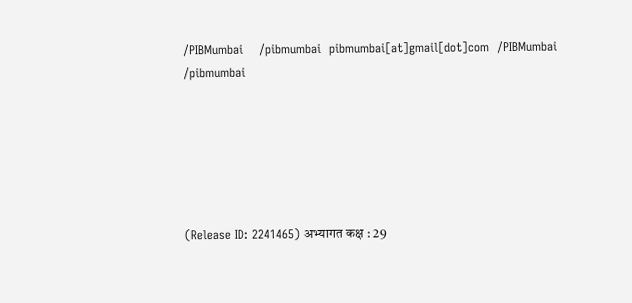/PIBMumbai    /pibmumbai  pibmumbai[at]gmail[dot]com  /PIBMumbai    /pibmumbai






(Release ID: 2241465) अभ्यागत कक्ष : 29